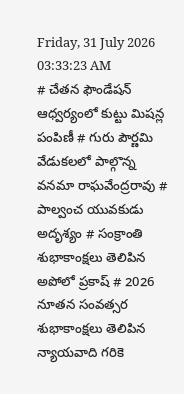Friday, 31 July 2026 03:33:23 AM
# చేతన ఫౌండేషన్ ఆధ్వర్యంలో కుట్టు మిషన్ల పంపిణీ # గురు పౌర్ణమి వేడుకలలో పాల్గొన్న వనమా రాఘవేంద్రరావు # పాల్వంచ యువకుడు అదృశ్యం # సంక్రాంతి శుభాకాంక్షలు తెలిపిన అపోలో ప్రకాష్ # 2026 నూతన సంవత్సర శుభాకాంక్షలు తెలిపిన న్యాయవాది గరికె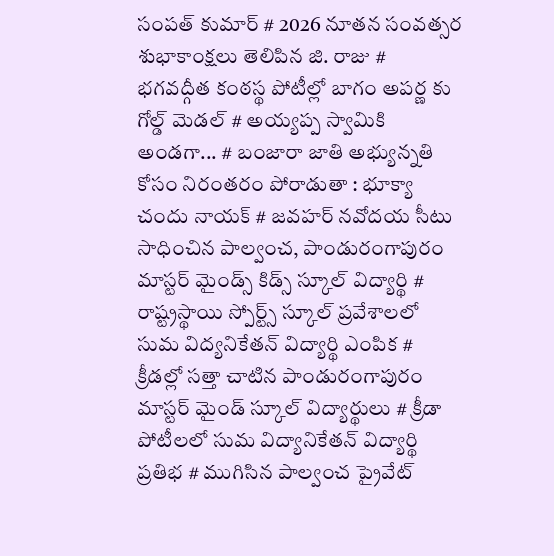సంపత్ కుమార్ # 2026 నూతన సంవత్సర శుభాకాంక్షలు తెలిపిన జి. రాజు # భగవద్గీత కంఠస్థ పోటీల్లో బాగం అపర్ణ కు గోల్డ్ మెడల్ # అయ్యప్ప స్వామికి అండగా... # బంజారా జాతి అభ్యున్నతి కోసం నిరంతరం పోరాడుతా : భూక్యా చందు నాయక్ # జవహర్ నవోదయ సీటు సాధించిన పాల్వంచ, పాండురంగాపురం మాస్టర్ మైండ్స్ కిడ్స్ స్కూల్ విద్యార్థి # రాష్ట్రస్థాయి స్పోర్ట్స్ స్కూల్ ప్రవేశాలలో సుమ విద్యనికేతన్ విద్యార్థి ఎంపిక # క్రీడల్లో సత్తా చాటిన పాండురంగాపురం మాస్టర్ మైండ్ స్కూల్ విద్యార్థులు # క్రీడా పోటీలలో సుమ విద్యానికేతన్ విద్యార్థి ప్రతిభ # ముగిసిన పాల్వంచ ప్రైవేట్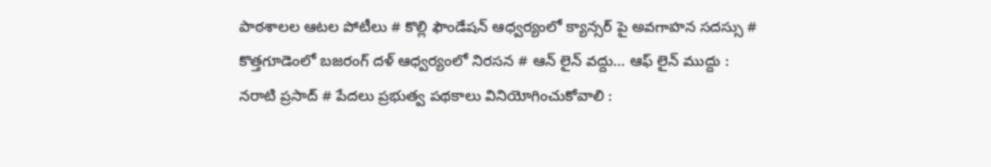పాఠశాలల ఆటల పోటీలు # కొల్లి ఫౌండేషన్ ఆధ్వర్యంలో క్యాన్సర్ పై అవగాహన సదస్సు # కొత్తగూడెంలో బజరంగ్ దళ్ ఆధ్వర్యంలో నిరసన # ఆన్ లైన్ వద్దు... ఆఫ్ లైన్ ముద్దు : నరాటి ప్రసాద్ # పేదలు ప్రభుత్వ పథకాలు వినియోగించుకోవాలి :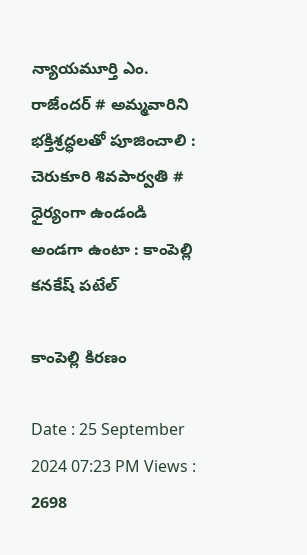న్యాయమూర్తి ఎం. రాజేందర్ # అమ్మవారిని భక్తిశ్రద్ధలతో పూజించాలి : చెరుకూరి శివపార్వతి # ధైర్యంగా ఉండండి అండగా ఉంటా : కాంపెల్లి కనకేష్ పటేల్

కాంపెల్లి కిరణం

Date : 25 September 2024 07:23 PM Views : 2698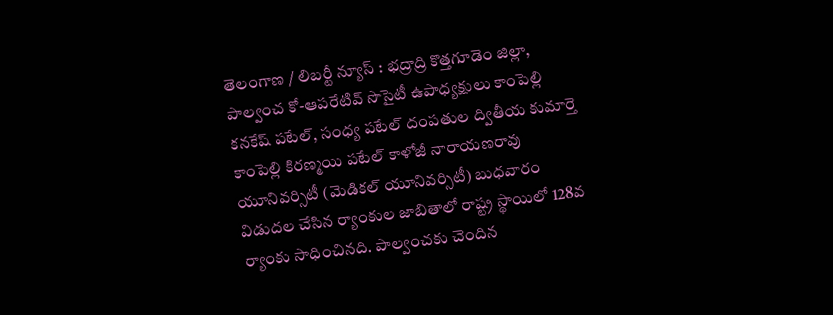తెలంగాణ / లిబర్టీ న్యూస్ : భద్రాద్రి కొత్తగూడెం జిల్లా, పాల్వంచ కో-ఆపరేటివ్ సొసైటీ ఉపాధ్యక్షులు కాంపెల్లి కనకేష్ పటేల్, సంధ్య పటేల్ దంపతుల ద్వితీయ కుమార్తె కాంపెల్లి కిరణ్మయి పటేల్ కాళోజీ నారాయణరావు యూనివర్సిటీ (మెడికల్ యూనివర్సిటీ) బుధవారం విడుదల చేసిన ర్యాంకుల జాబితాలో రాష్ట్ర స్థాయిలో 128వ ర్యాంకు సాధించినది. పాల్వంచకు చెందిన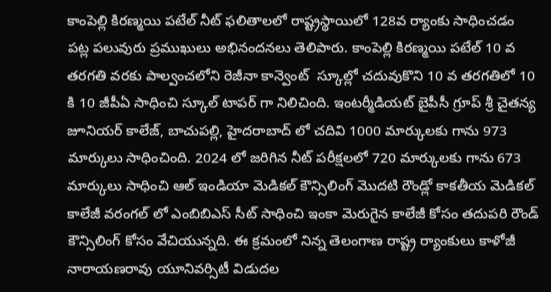కాంపెల్లి కిరణ్మయి పటేల్ నీట్ ఫలితాలలో రాష్ట్రస్థాయిలో 128వ ర్యాంకు సాధించడం పట్ల పలువురు ప్రముఖులు అభినందనలు తెలిపారు. కాంపెల్లి కిరణ్మయి పటేల్ 10 వ తరగతి వరకు పాల్వంచలోని రెజీనా కాన్వెంట్  స్కూల్లో చదువుకొని 10 వ తరగతిలో 10 కి 10 జీపీఏ సాధించి స్కూల్ టాపర్ గా నిలిచింది. ఇంటర్మీడియట్ బైపీసీ గ్రూప్ శ్రీ చైతన్య జూనియర్ కాలేజ్, బాచుపల్లి, హైదరాబాద్ లో చదివి 1000 మార్కులకు గాను 973 మార్కులు సాధించింది. 2024 లో జరిగిన నీట్ పరీక్షలలో 720 మార్కులకు గాను 673 మార్కులు సాధించి ఆల్ ఇండియా మెడికల్ కౌన్సిలింగ్ మొదటి రౌండ్లో కాకతీయ మెడికల్ కాలేజీ వరంగల్ లో ఎంబిబిఎస్ సీట్ సాధించి ఇంకా మెరుగైన కాలేజీ కోసం తదుపరి రౌండ్ కౌన్సిలింగ్ కోసం వేచియున్నది. ఈ క్రమంలో నిన్న తెలంగాణ రాష్ట్ర ర్యాంకులు కాళోజీ నారాయణరావు యూనివర్సిటీ విడుదల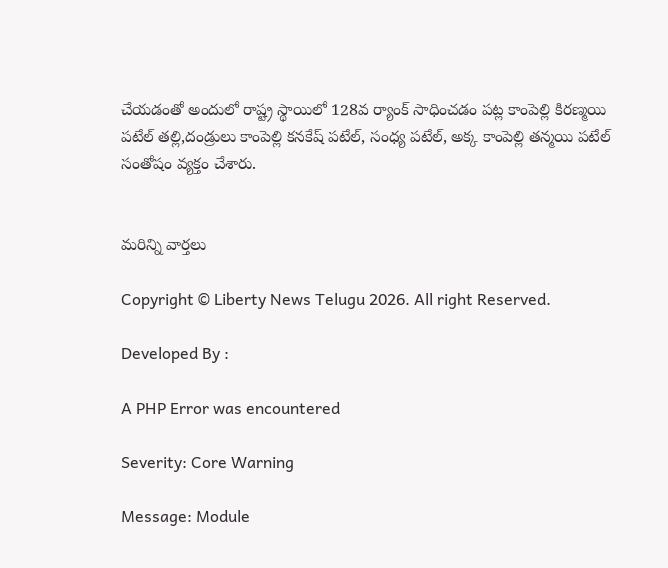చేయడంతో అందులో రాష్ట్ర స్థాయిలో 128వ ర్యాంక్ సాధించడం పట్ల కాంపెల్లి కిరణ్మయి పటేల్ తల్లి,దండ్రులు కాంపెల్లి కనకేష్ పటేల్, సంధ్య పటేల్, అక్క కాంపెల్లి తన్మయి పటేల్ సంతోషం వ్యక్తం చేశారు.


మరిన్ని వార్తలు

Copyright © Liberty News Telugu 2026. All right Reserved.

Developed By :

A PHP Error was encountered

Severity: Core Warning

Message: Module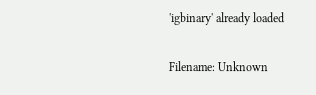'igbinary' already loaded

Filename: Unknown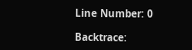Line Number: 0

Backtrace: